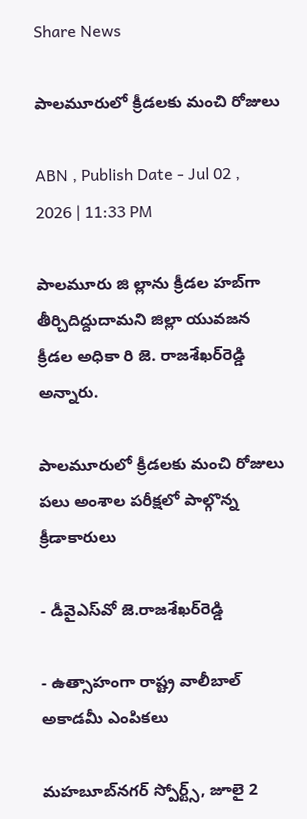Share News

పాలమూరులో క్రీడలకు మంచి రోజులు

ABN , Publish Date - Jul 02 , 2026 | 11:33 PM

పాలమూరు జి ల్లాను క్రీడల హబ్‌గా తీర్చిదిద్దుదామని జిల్లా యువజన క్రీడల అధికా రి జె. రాజశేఖర్‌రెడ్డి అన్నారు.

పాలమూరులో క్రీడలకు మంచి రోజులు
పలు అంశాల పరీక్షలో పాల్గొన్న క్రీడాకారులు

- డీవైఎస్‌వో జె.రాజశేఖర్‌రెడ్డి

- ఉత్సాహంగా రాష్ట్ర వాలీబాల్‌ అకాడమీ ఎంపికలు

మహబూబ్‌నగర్‌ స్పోర్ట్స్‌, జూలై 2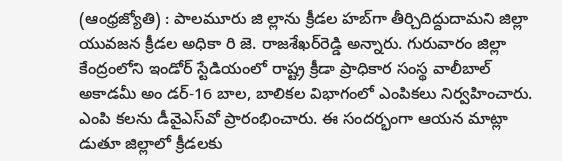(ఆంధ్రజ్యోతి) : పాలమూరు జి ల్లాను క్రీడల హబ్‌గా తీర్చిదిద్దుదామని జిల్లా యువజన క్రీడల అధికా రి జె. రాజశేఖర్‌రెడ్డి అన్నారు. గురువారం జిల్లా కేంద్రంలోని ఇండోర్‌ స్టేడియంలో రాష్ట్ర క్రీడా ప్రాధికార సంస్థ వాలీబాల్‌ అకాడమీ అం డర్‌-16 బాల, బాలికల విభాగంలో ఎంపికలు నిర్వహించారు. ఎంపి కలను డీవైఎస్‌వో ప్రారంభించారు. ఈ సందర్భంగా ఆయన మాట్లా డుతూ జిల్లాలో క్రీడలకు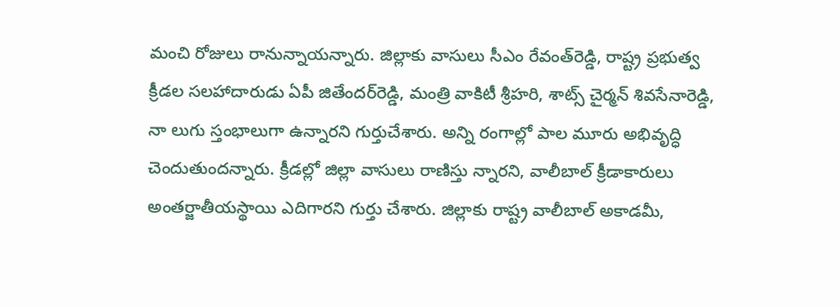మంచి రోజులు రానున్నాయన్నారు. జిల్లాకు వాసులు సీఎం రేవంత్‌రెడ్డి, రాష్ట్ర ప్రభుత్వ క్రీడల సలహాదారుడు ఏపీ జితేందర్‌రెడ్డి, మంత్రి వాకిటీ శ్రీహరి, శాట్స్‌ చైర్మన్‌ శివసేనారెడ్డి, నా లుగు స్తంభాలుగా ఉన్నారని గుర్తుచేశారు. అన్ని రంగాల్లో పాల మూరు అభివృద్ధి చెందుతుందన్నారు. క్రీడల్లో జిల్లా వాసులు రాణిస్తు న్నారని, వాలీబాల్‌ క్రీడాకారులు అంతర్జాతీయస్థాయి ఎదిగారని గుర్తు చేశారు. జిల్లాకు రాష్ట్ర వాలీబాల్‌ అకాడమీ,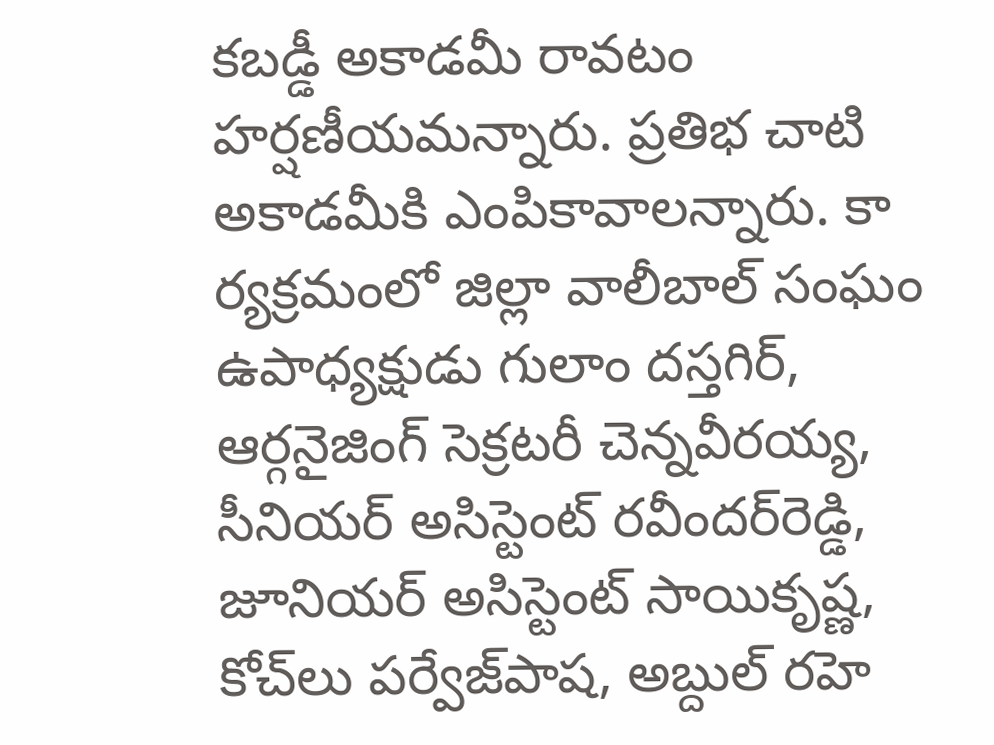కబడ్డీ అకాడమీ రావటం హర్షణీయమన్నారు. ప్రతిభ చాటి అకాడమీకి ఎంపికావాలన్నారు. కా ర్యక్రమంలో జిల్లా వాలీబాల్‌ సంఘం ఉపాధ్యక్షుడు గులాం దస్తగిర్‌, ఆర్గనైజింగ్‌ సెక్రటరీ చెన్నవీరయ్య, సీనియర్‌ అసిస్టెంట్‌ రవీందర్‌రెడ్డి, జూనియర్‌ అసిస్టెంట్‌ సాయికృష్ణ, కోచ్‌లు పర్వేజ్‌పాష, అబ్దుల్‌ రహె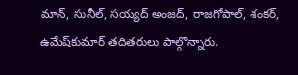మాన్‌, సునీల్‌, సయ్యద్‌ అంజద్‌, రాజగోపాల్‌, శంకర్‌, ఉమేష్‌కుమార్‌ తదితరులు పాల్గొన్నారు.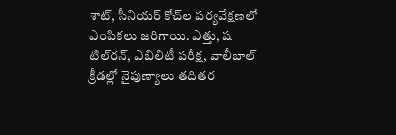శాట్‌, సీనియర్‌ కోచ్‌ల పర్యవేక్షణలో ఎంపికలు జరిగాయి. ఎత్తు, ష టిల్‌రన్‌, ఎబిలిటీ పరీక్ష, వాలీబాల్‌ క్రీడల్లో నైపుణ్యాలు తదితర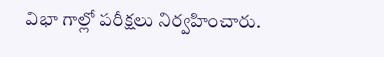విభా గాల్లో పరీక్షలు నిర్వహించారు.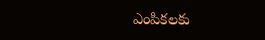ఎంపికలకు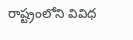రాష్ట్రంలోని వివిధ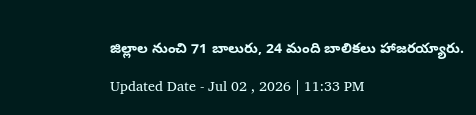జిల్లాల నుంచి 71 బాలురు, 24 మంది బాలికలు హాజరయ్యారు.

Updated Date - Jul 02 , 2026 | 11:33 PM